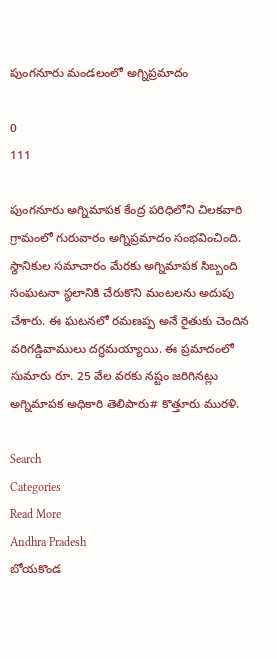పుంగనూరు మండలంలో అగ్నిప్రమాదం

0
111

పుంగనూరు అగ్నిమాపక కేంద్ర పరిధిలోని చిలకవారి గ్రామంలో గురువారం అగ్నిప్రమాదం సంభవించింది. స్థానికుల సమాచారం మేరకు అగ్నిమాపక సిబ్బంది సంఘటనా స్థలానికి చేరుకొని మంటలను అదుపు చేశారు. ఈ ఘటనలో రమణప్ప అనే రైతుకు చెందిన వరిగడ్డివాములు దగ్ధమయ్యాయి. ఈ ప్రమాదంలో సుమారు రూ. 25 వేల వరకు నష్టం జరిగినట్లు అగ్నిమాపక అధికారి తెలిపారు# కొత్తూరు మురళి.

Search
Categories
Read More
Andhra Pradesh
బోయకొండ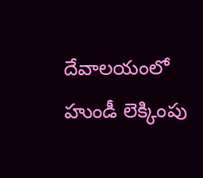దేవాలయంలో హుండీ లెక్కింపు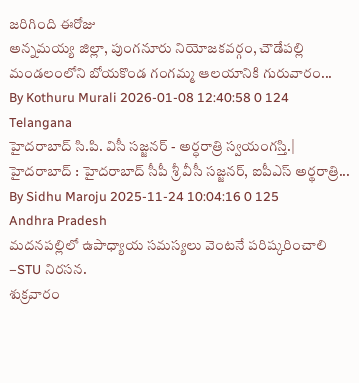జరిగింది ఈరోజు
అన్నమయ్య జిల్లా, పుంగనూరు నియోజకవర్గం, చౌడేపల్లి మండలంలోని బోయకొండ గంగమ్మ ఆలయానికి గురువారం...
By Kothuru Murali 2026-01-08 12:40:58 0 124
Telangana
హైదరాబాద్ సి.పి. విసీ సజ్జనర్ - అర్ధరాత్రి స్వయంగస్తి.|
హైదరాబాద్ : హైద‌రాబాద్ సీపీ శ్రీ వీసీ స‌జ్జ‌న‌ర్, ఐపీఎస్ అర్థ‌రాత్రి...
By Sidhu Maroju 2025-11-24 10:04:16 0 125
Andhra Pradesh
మదనపల్లిలో ఉపాధ్యాయ సమస్యలు వెంటనే పరిష్కరించాలి –STU నిరసన.
శుక్రవారం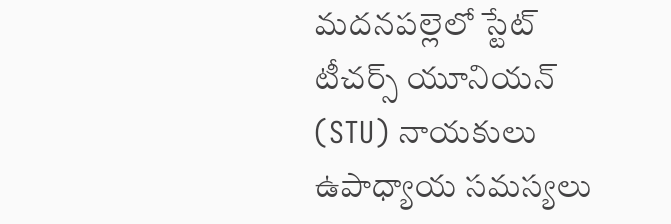మదనపల్లెలో స్టేట్ టీచర్స్ యూనియన్ (STU) నాయకులు ఉపాధ్యాయ సమస్యలు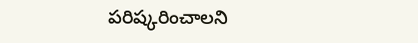పరిష్కరించాలని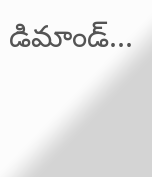డిమాండ్...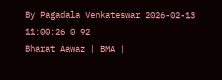By Pagadala Venkateswar 2026-02-13 11:00:26 0 92
Bharat Aawaz | BMA |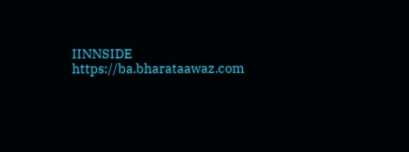IINNSIDE https://ba.bharataawaz.com